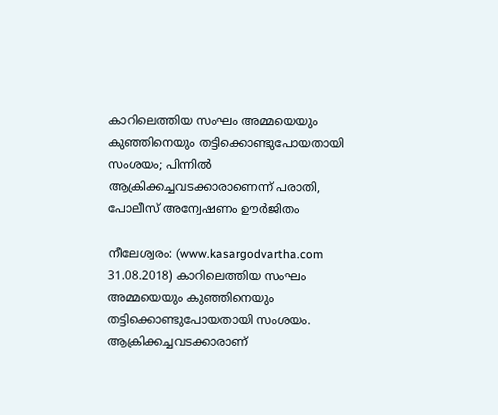കാറിലെത്തിയ സംഘം അമ്മയെയും കുഞ്ഞിനെയും തട്ടിക്കൊണ്ടുപോയതായി സംശയം; പിന്നില്‍ ആക്രിക്കച്ചവടക്കാരാണെന്ന് പരാതി, പോലീസ് അന്വേഷണം ഊര്‍ജിതം

നീലേശ്വരം: (www.kasargodvartha.com 31.08.2018) കാറിലെത്തിയ സംഘം അമ്മയെയും കുഞ്ഞിനെയും തട്ടിക്കൊണ്ടുപോയതായി സംശയം. ആക്രിക്കച്ചവടക്കാരാണ്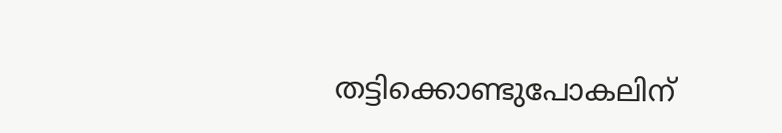തട്ടിക്കൊണ്ടുപോകലിന്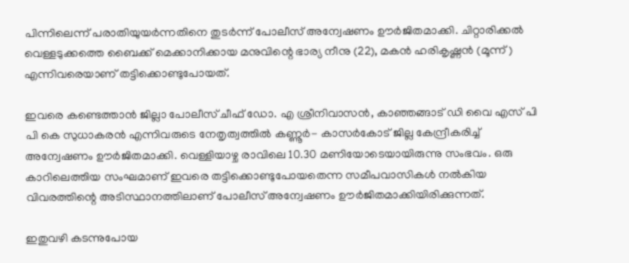പിന്നിലെന്ന് പരാതിയുയര്‍ന്നതിനെ തുടര്‍ന്ന് പോലീസ് അന്വേഷണം ഊര്‍ജിതമാക്കി. ചിറ്റാരിക്കല്‍ വെള്ളടുക്കത്തെ ബൈക്ക് മെക്കാനിക്കായ മനുവിന്റെ ഭാര്യ നീനു (22), മകന്‍ ഹരികൃഷ്ണന്‍ (മൂന്ന്) എന്നിവരെയാണ് തട്ടിക്കൊണ്ടുപോയത്.

ഇവരെ കണ്ടെത്താന്‍ ജില്ലാ പോലീസ് ചീഫ് ഡോ. എ ശ്രീനിവാസന്‍, കാഞ്ഞങ്ങാട് ഡി വൈ എസ് പി പി കെ സുധാകരന്‍ എന്നിവരുടെ നേതൃത്വത്തില്‍ കണ്ണൂര്‍- കാസര്‍കോട് ജില്ല കേന്ദ്രീകരിച്ച് അന്വേഷണം ഊര്‍ജിതമാക്കി. വെള്ളിയാഴ്ച രാവിലെ 10.30 മണിയോടെയായിരുന്നു സംഭവം. ഒരു കാറിലെത്തിയ സംഘമാണ് ഇവരെ തട്ടിക്കൊണ്ടുപോയതെന്ന സമീപവാസികള്‍ നല്‍കിയ വിവരത്തിന്റെ അടിസ്ഥാനത്തിലാണ് പോലീസ് അന്വേഷണം ഊര്‍ജിതമാക്കിയിരിക്കുന്നത്.

ഇതുവഴി കടന്നുപോയ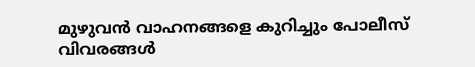മുഴുവന്‍ വാഹനങ്ങളെ കുറിച്ചും പോലീസ് വിവരങ്ങള്‍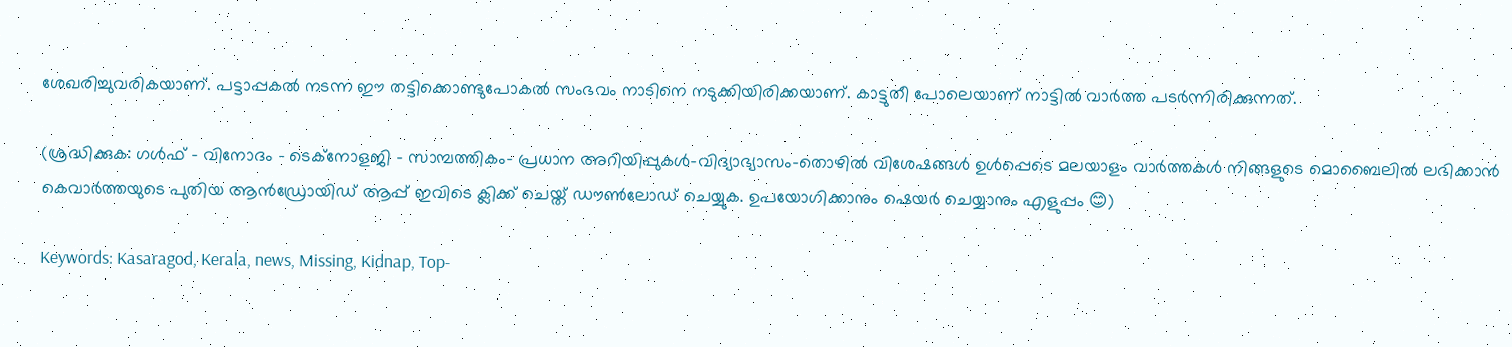ശേഖരിച്ചുവരികയാണ്. പട്ടാപ്പകല്‍ നടന്ന ഈ തട്ടിക്കൊണ്ടുപോകല്‍ സംഭവം നാടിനെ നടുക്കിയിരിക്കയാണ്. കാട്ടുതീ പോലെയാണ് നാട്ടില്‍ വാര്‍ത്ത പടര്‍ന്നിരിക്കുന്നത്.

(ശ്രദ്ധിക്കുക: ഗൾഫ് - വിനോദം - ടെക്നോളജി - സാമ്പത്തികം- പ്രധാന അറിയിപ്പുകൾ-വിദ്യാഭ്യാസം-തൊഴിൽ വിശേഷങ്ങൾ ഉൾപ്പെടെ മലയാളം വാർത്തകൾ നിങ്ങളുടെ മൊബൈലിൽ ലഭിക്കാൻ കെവാർത്തയുടെ പുതിയ ആൻഡ്രോയിഡ് ആപ്പ് ഇവിടെ ക്ലിക്ക് ചെയ്ത് ഡൗൺലോഡ് ചെയ്യുക. ഉപയോഗിക്കാനും ഷെയർ ചെയ്യാനും എളുപ്പം 😊)

Keywords: Kasaragod, Kerala, news, Missing, Kidnap, Top-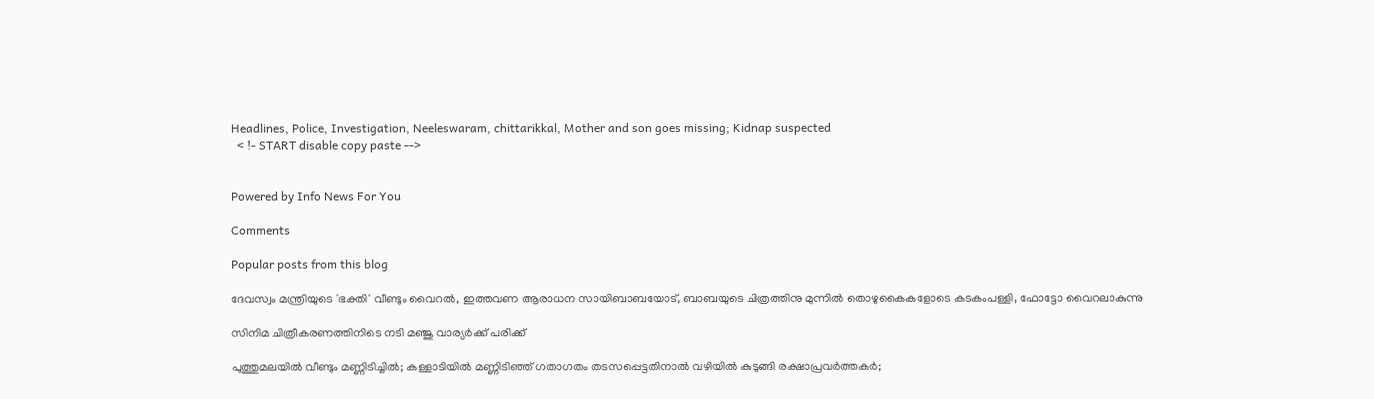Headlines, Police, Investigation, Neeleswaram, chittarikkal, Mother and son goes missing; Kidnap suspected
  < !- START disable copy paste -->


Powered by Info News For You

Comments

Popular posts from this blog

ദേവസ്വം മന്ത്രിയുടെ 'ഭക്തി' വീണ്ടും വൈറല്‍, ഇത്തവണ ആരാധന സായിബാബയോട്, ബാബയുടെ ചിത്രത്തിനു മുന്നില്‍ തൊഴുകൈകളോടെ കടകംപള്ളി, ഫോട്ടോ വൈറലാകുന്നു

സിനിമ ചിത്രീകരണത്തിനിടെ നടി മഞ്ജു വാര്യര്‍ക്ക് പരിക്ക്

പുത്തുമലയില്‍ വീണ്ടും മണ്ണിടിച്ചില്‍; കള്ളാടിയില്‍ മണ്ണിടിഞ്ഞ് ഗതാഗതം തടസപ്പെട്ടതിനാല്‍ വഴിയില്‍ കുടുങ്ങി രക്ഷാപ്രവര്‍ത്തകര്‍;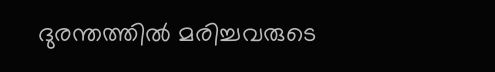ദുരന്തത്തില്‍ മരിച്ചവരുടെ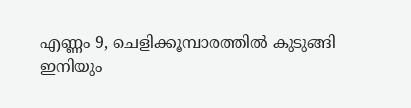എണ്ണം 9, ചെളിക്കൂമ്പാരത്തില്‍ കുടുങ്ങി ഇനിയും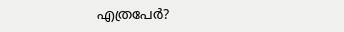എത്രപേര്‍?